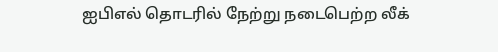ஐபிஎல் தொடரில் நேற்று நடைபெற்ற லீக்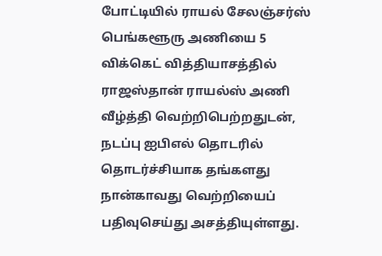போட்டியில் ராயல் சேலஞ்சர்ஸ் பெங்களூரு அணியை 5 விக்கெட் வித்தியாசத்தில் ராஜஸ்தான் ராயல்ஸ் அணி வீழ்த்தி வெற்றிபெற்றதுடன், நடப்பு ஐபிஎல் தொடரில் தொடர்ச்சியாக தங்களது நான்காவது வெற்றியைப் பதிவுசெய்து அசத்தியுள்ளது.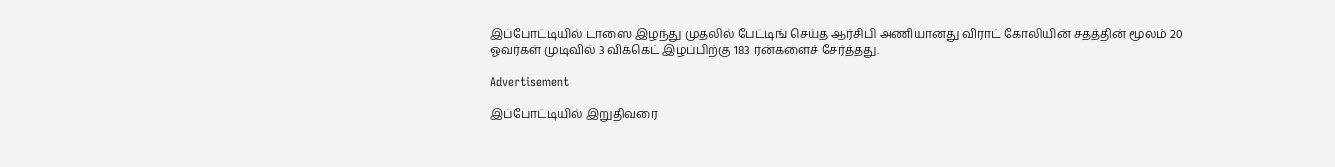இப்போட்டியில் டாஸை இழந்து முதலில் பேட்டிங் செய்த ஆர்சிபி அணியானது விராட் கோலியின் சதத்தின் மூலம் 20 ஓவர்கள் முடிவில் 3 விக்கெட் இழப்பிற்கு 183 ரன்களைச் சேர்த்தது.

Advertisement

இப்போட்டியில் இறுதிவரை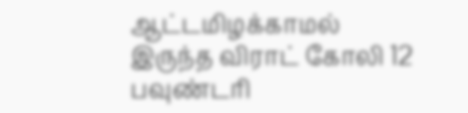ஆட்டமிழக்காமல் இருந்த விராட் கோலி 12 பவுண்டரி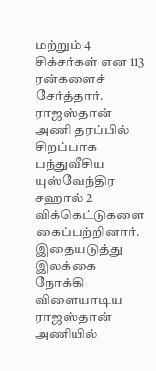மற்றும் 4 சிக்சர்கள் என 113 ரன்களைச் சேர்த்தார். ராஜஸ்தான் அணி தரப்பில் சிறப்பாக பந்துவீசிய யுஸ்வேந்திர சஹால் 2 விக்கெட்டுகளை கைப்பற்றினார்.  இதையடுத்து இலக்கை நோக்கி விளையாடிய ராஜஸ்தான் அணியில்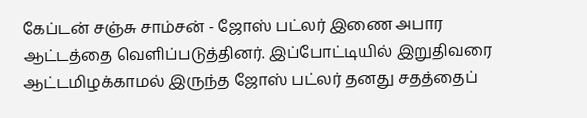கேப்டன் சஞ்சு சாம்சன் - ஜோஸ் பட்லர் இணை அபார ஆட்டத்தை வெளிப்படுத்தினர். இப்போட்டியில் இறுதிவரை ஆட்டமிழக்காமல் இருந்த ஜோஸ் பட்லர் தனது சதத்தைப்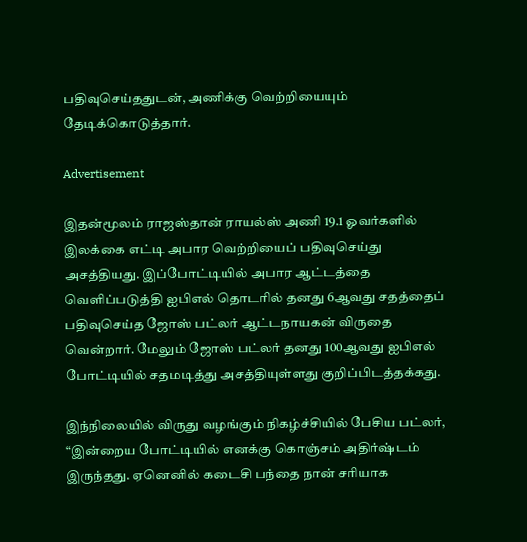பதிவுசெய்ததுடன், அணிக்கு வெற்றியையும் தேடிக்கொடுத்தார்.

Advertisement

இதன்மூலம் ராஜஸ்தான் ராயல்ஸ் அணி 19.1 ஓவர்களில் இலக்கை எட்டி அபார வெற்றியைப் பதிவுசெய்து அசத்தியது. இப்போட்டியில் அபார ஆட்டத்தை வெளிப்படுத்தி ஐபிஎல் தொடரில் தனது 6ஆவது சதத்தைப் பதிவுசெய்த ஜோஸ் பட்லர் ஆட்டநாயகன் விருதை வென்றார். மேலும் ஜோஸ் பட்லர் தனது 100ஆவது ஐபிஎல் போட்டியில் சதமடித்து அசத்தியுள்ளது குறிப்பிடத்தக்கது.

இந்நிலையில் விருது வழங்கும் நிகழ்ச்சியில் பேசிய பட்லர், “இன்றைய போட்டியில் எனக்கு கொஞ்சம் அதிர்ஷ்டம் இருந்தது. ஏனெனில் கடைசி பந்தை நான் சரியாக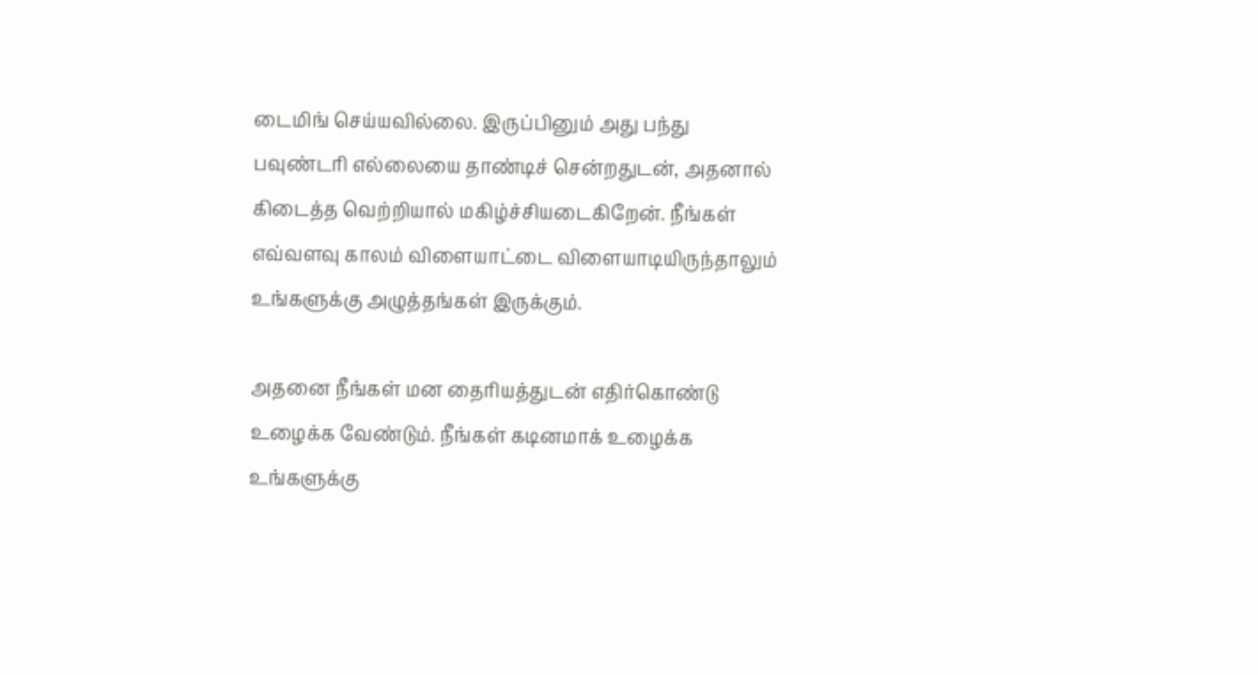டைமிங் செய்யவில்லை. இருப்பினும் அது பந்து பவுண்டரி எல்லையை தாண்டிச் சென்றதுடன், அதனால் கிடைத்த வெற்றியால் மகிழ்ச்சியடைகிறேன். நீங்கள் எவ்வளவு காலம் விளையாட்டை விளையாடியிருந்தாலும் உங்களுக்கு அழுத்தங்கள் இருக்கும்.

அதனை நீங்கள் மன தைரியத்துடன் எதிர்கொண்டு உழைக்க வேண்டும். நீங்கள் கடினமாக் உழைக்க உங்களுக்கு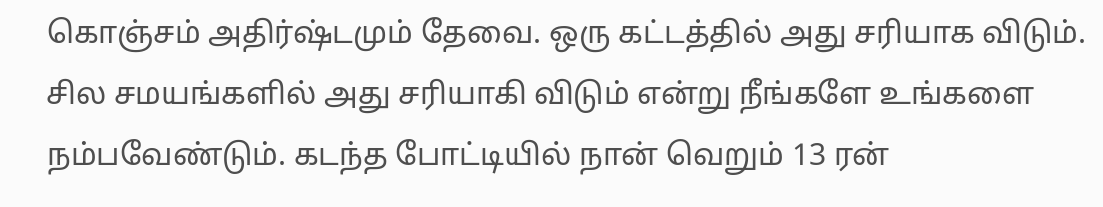கொஞ்சம் அதிர்ஷ்டமும் தேவை. ஒரு கட்டத்தில் அது சரியாக விடும். சில சமயங்களில் அது சரியாகி விடும் என்று நீங்களே உங்களை நம்பவேண்டும். கடந்த போட்டியில் நான் வெறும் 13 ரன்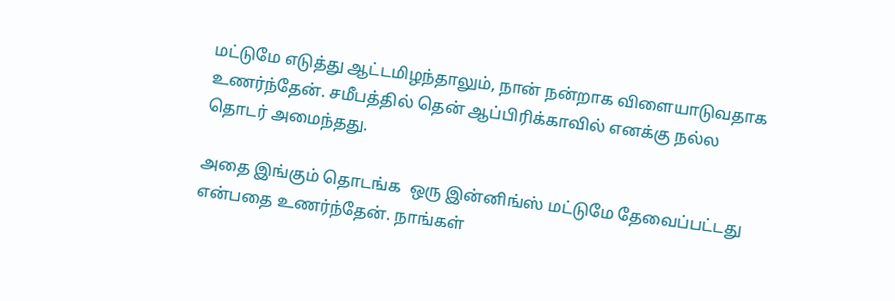மட்டுமே எடுத்து ஆட்டமிழந்தாலும், நான் நன்றாக விளையாடுவதாக உணர்ந்தேன். சமீபத்தில் தென் ஆப்பிரிக்காவில் எனக்கு நல்ல தொடர் அமைந்தது.

அதை இங்கும் தொடங்க  ஒரு இன்னிங்ஸ் மட்டுமே தேவைப்பட்டது என்பதை உணர்ந்தேன். நாங்கள்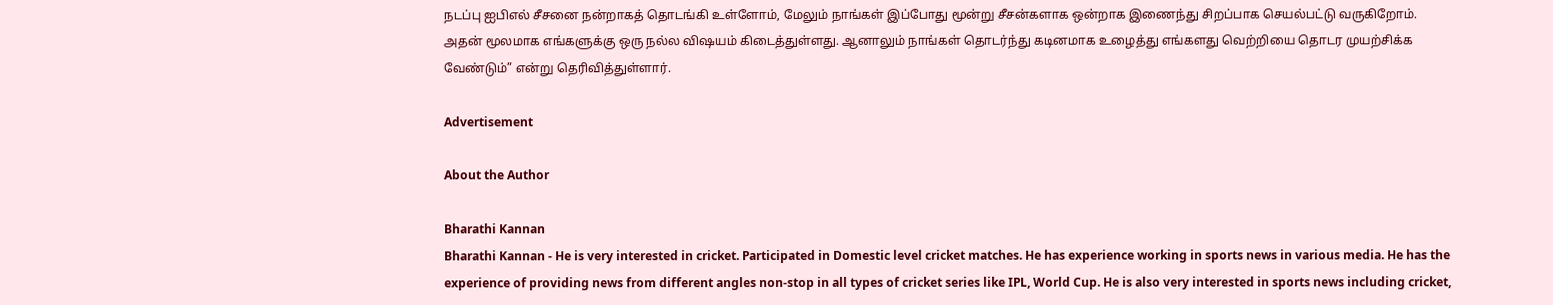நடப்பு ஐபிஎல் சீசனை நன்றாகத் தொடங்கி உள்ளோம், மேலும் நாங்கள் இப்போது மூன்று சீசன்களாக ஒன்றாக இணைந்து சிறப்பாக செயல்பட்டு வருகிறோம். அதன் மூலமாக எங்களுக்கு ஒரு நல்ல விஷயம் கிடைத்துள்ளது. ஆனாலும் நாங்கள் தொடர்ந்து கடினமாக உழைத்து எங்களது வெற்றியை தொடர முயற்சிக்க வேண்டும்” என்று தெரிவித்துள்ளார்.

Advertisement

About the Author

Bharathi Kannan
Bharathi Kannan - He is very interested in cricket. Participated in Domestic level cricket matches. He has experience working in sports news in various media. He has the experience of providing news from different angles non-stop in all types of cricket series like IPL, World Cup. He is also very interested in sports news including cricket,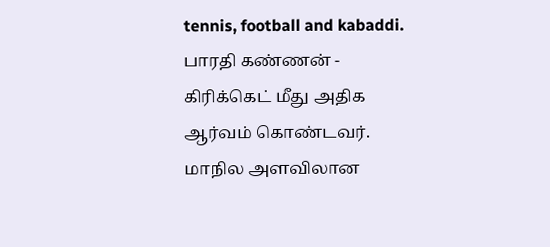tennis, football and kabaddi. பாரதி கண்ணன் - கிரிக்கெட் மீது அதிக ஆர்வம் கொண்டவர். மாநில அளவிலான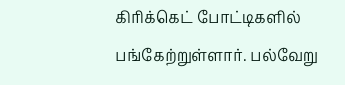கிரிக்கெட் போட்டிகளில் பங்கேற்றுள்ளார். பல்வேறு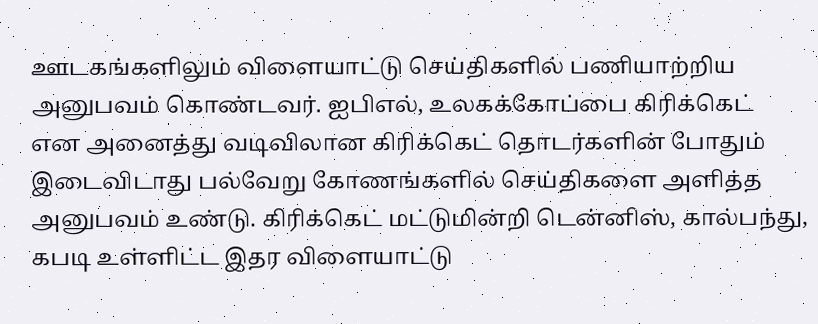ஊடகங்களிலும் விளையாட்டு செய்திகளில் பணியாற்றிய அனுபவம் கொண்டவர். ஐபிஎல், உலகக்கோப்பை கிரிக்கெட் என அனைத்து வடிவிலான கிரிக்கெட் தொடர்களின் போதும் இடைவிடாது பல்வேறு கோணங்களில் செய்திகளை அளித்த அனுபவம் உண்டு. கிரிக்கெட் மட்டுமின்றி டென்னிஸ், கால்பந்து, கபடி உள்ளிட்ட இதர விளையாட்டு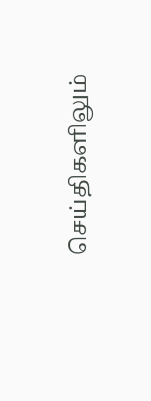செய்திகளிலும்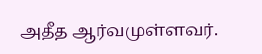அதீத ஆர்வமுள்ளவர்.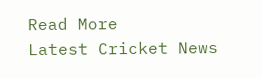Read More
Latest Cricket News